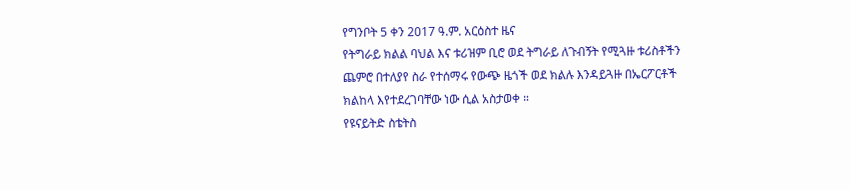የግንቦት 5 ቀን 2017 ዓ.ም. አርዕስተ ዜና
የትግራይ ክልል ባህል እና ቱሪዝም ቢሮ ወደ ትግራይ ለጉብኝት የሚጓዙ ቱሪስቶችን ጨምሮ በተለያየ ስራ የተሰማሩ የውጭ ዜጎች ወደ ክልሉ እንዳይጓዙ በኤርፖርቶች ክልከላ እየተደረገባቸው ነው ሲል አስታወቀ ።
የዩናይትድ ስቴትስ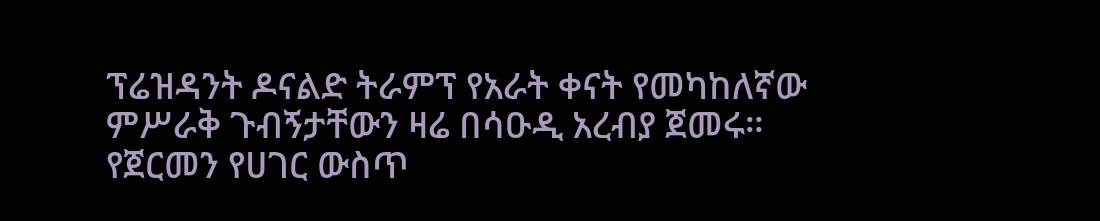ፕሬዝዳንት ዶናልድ ትራምፕ የአራት ቀናት የመካከለኛው ምሥራቅ ጉብኝታቸውን ዛሬ በሳዑዲ አረብያ ጀመሩ።
የጀርመን የሀገር ውስጥ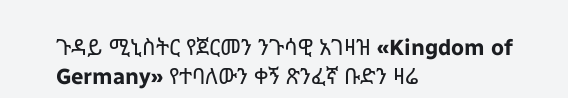ጉዳይ ሚኒስትር የጀርመን ንጉሳዊ አገዛዝ «Kingdom of Germany» የተባለውን ቀኝ ጽንፈኛ ቡድን ዛሬ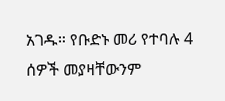አገዱ። የቡድኑ መሪ የተባሉ 4 ሰዎች መያዛቸውንም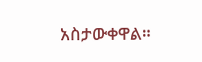አስታውቀዋል።